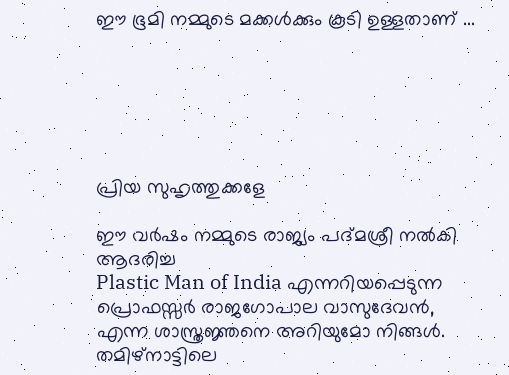ഈ ഭൂമി നമ്മുടെ മക്കൾക്കും കൂടി ഉള്ളതാണ് ...






പ്രിയ സുഹൃത്തുക്കളേ

ഈ വർഷം നമ്മുടെ രാജ്യം പദ്മശ്രീ നൽകി ആദരിച്ച
Plastic Man of India എന്നറിയപ്പെടുന്ന പ്രൊഫസ്സർ രാജഗോപാല വാസുദേവൻ, എന്ന ശാസ്ത്രജ്ഞനെ അറിയുമോ നിങ്ങൾ.
തമിഴ്നാട്ടിലെ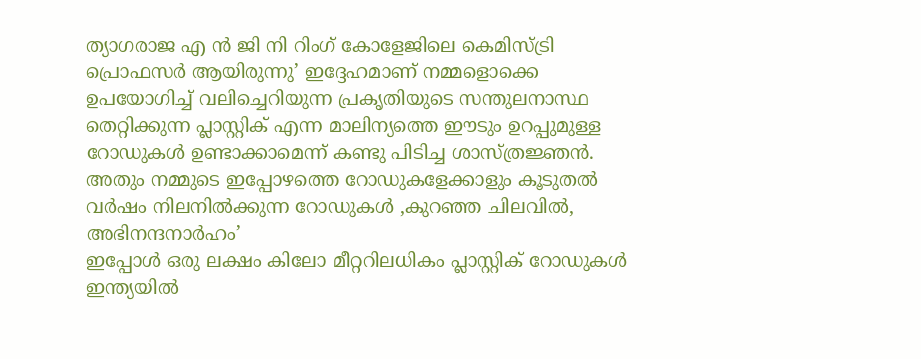ത്യാഗരാജ എ ൻ ജി നി റിംഗ് കോളേജിലെ കെമിസ്ട്രി പ്രൊഫസർ ആയിരുന്നു’ ഇദ്ദേഹമാണ് നമ്മളൊക്കെ ഉപയോഗിച്ച് വലിച്ചെറിയുന്ന പ്രകൃതിയുടെ സന്തുലനാസ്ഥ തെറ്റിക്കുന്ന പ്ലാസ്റ്റിക് എന്ന മാലിന്യത്തെ ഈടും ഉറപ്പുമുള്ള റോഡുകൾ ഉണ്ടാക്കാമെന്ന് കണ്ടു പിടിച്ച ശാസ്ത്രജ്ഞൻ. അതും നമ്മുടെ ഇപ്പോഴത്തെ റോഡുകളേക്കാളും കൂടുതൽ വർഷം നിലനിൽക്കുന്ന റോഡുകൾ ,കുറഞ്ഞ ചിലവിൽ, അഭിനന്ദനാർഹം’
ഇപ്പോൾ ഒരു ലക്ഷം കിലോ മീറ്ററിലധികം പ്ലാസ്റ്റിക് റോഡുകൾ ഇന്ത്യയിൽ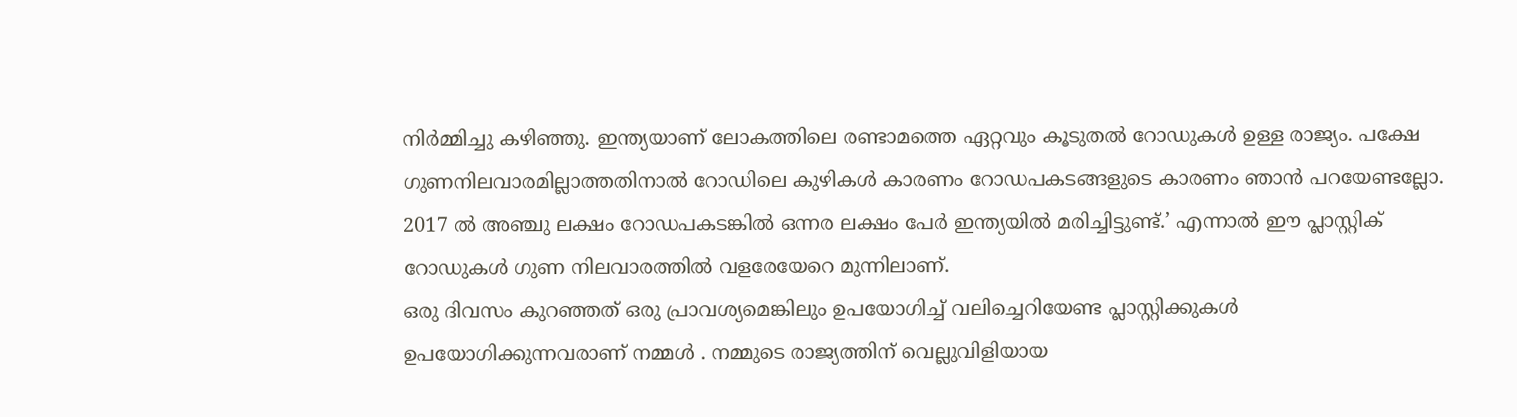നിർമ്മിച്ചു കഴിഞ്ഞു. ഇന്ത്യയാണ് ലോകത്തിലെ രണ്ടാമത്തെ ഏറ്റവും കൂടുതൽ റോഡുകൾ ഉള്ള രാജ്യം. പക്ഷേ ഗുണനിലവാരമില്ലാത്തതിനാൽ റോഡിലെ കുഴികൾ കാരണം റോഡപകടങ്ങളുടെ കാരണം ഞാൻ പറയേണ്ടല്ലോ. 2017 ൽ അഞ്ചു ലക്ഷം റോഡപകടങ്കിൽ ഒന്നര ലക്ഷം പേർ ഇന്ത്യയിൽ മരിച്ചിട്ടുണ്ട്.’ എന്നാൽ ഈ പ്ലാസ്റ്റിക് റോഡുകൾ ഗുണ നിലവാരത്തിൽ വളരേയേറെ മുന്നിലാണ്.
ഒരു ദിവസം കുറഞ്ഞത് ഒരു പ്രാവശ്യമെങ്കിലും ഉപയോഗിച്ച് വലിച്ചെറിയേണ്ട പ്ലാസ്റ്റിക്കുകൾ ഉപയോഗിക്കുന്നവരാണ് നമ്മൾ . നമ്മുടെ രാജ്യത്തിന് വെല്ലുവിളിയായ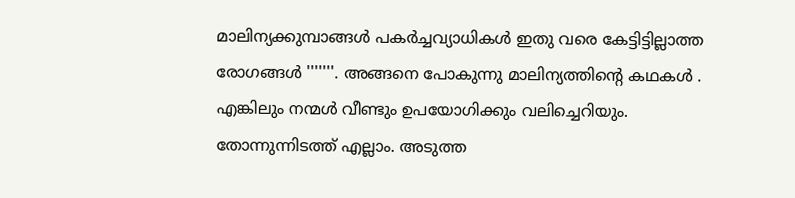മാലിന്യക്കുമ്പാങ്ങൾ പകർച്ചവ്യാധികൾ ഇതു വരെ കേട്ടിട്ടില്ലാത്ത രോഗങ്ങൾ '''''''. അങ്ങനെ പോകുന്നു മാലിന്യത്തിന്റെ കഥകൾ . എങ്കിലും നന്മൾ വീണ്ടും ഉപയോഗിക്കും വലിച്ചെറിയും. തോന്നുന്നിടത്ത് എല്ലാം. അടുത്ത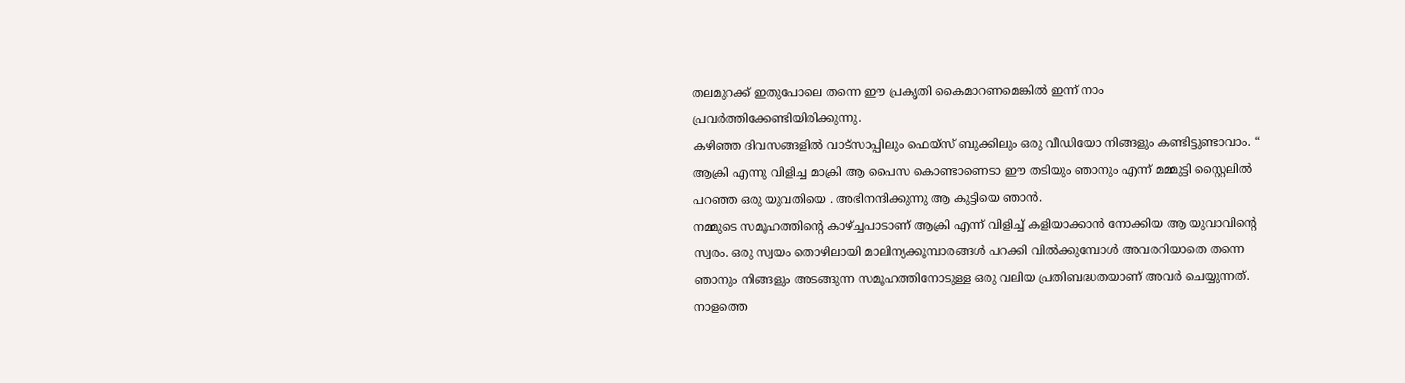തലമുറക്ക് ഇതുപോലെ തന്നെ ഈ പ്രകൃതി കൈമാറണമെങ്കിൽ ഇന്ന് നാം പ്രവർത്തിക്കേണ്ടിയിരിക്കുന്നു.
കഴിഞ്ഞ ദിവസങ്ങളിൽ വാട്സാപ്പിലും ഫെയ്സ് ബുക്കിലും ഒരു വീഡിയോ നിങ്ങളും കണ്ടിട്ടുണ്ടാവാം. “ ആക്രി എന്നു വിളിച്ച മാക്രി ആ പൈസ കൊണ്ടാണെടാ ഈ തടിയും ഞാനും എന്ന് മമ്മുട്ടി സ്റ്റൈലിൽ പറഞ്ഞ ഒരു യുവതിയെ . അഭിനന്ദിക്കുന്നു ആ കുട്ടിയെ ഞാൻ.
നമ്മുടെ സമൂഹത്തിന്റെ കാഴ്ച്ചപാടാണ് ആക്രി എന്ന് വിളിച്ച് കളിയാക്കാൻ നോക്കിയ ആ യുവാവിന്റെ സ്വരം. ഒരു സ്വയം തൊഴിലായി മാലിന്യക്കൂമ്പാരങ്ങൾ പറക്കി വിൽക്കുമ്പോൾ അവരറിയാതെ തന്നെ ഞാനും നിങ്ങളും അടങ്ങുന്ന സമൂഹത്തിനോടുള്ള ഒരു വലിയ പ്രതിബദ്ധതയാണ് അവർ ചെയ്യുന്നത്. നാളത്തെ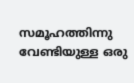സമൂഹത്തിന്നു വേണ്ടിയുള്ള ഒരു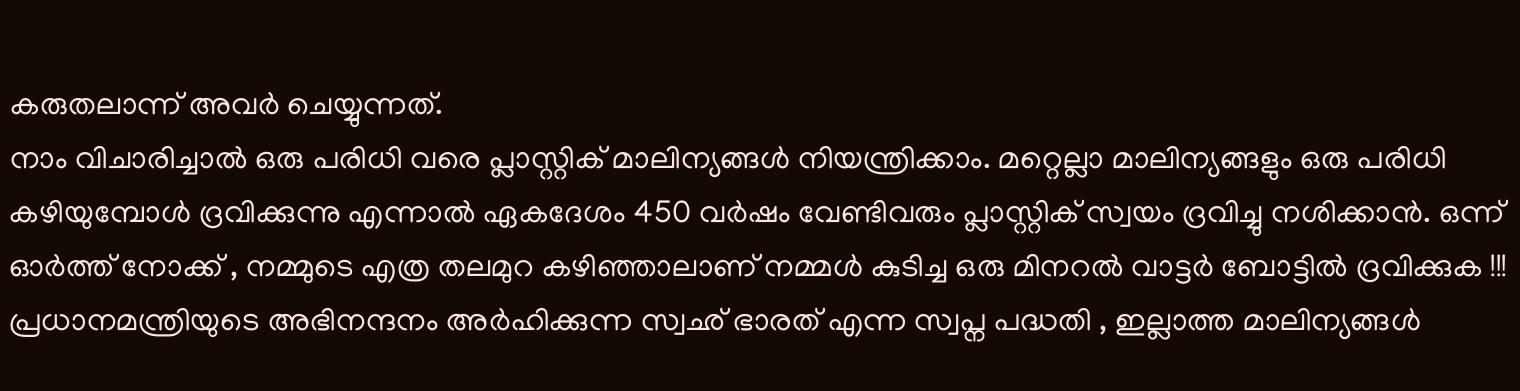കരുതലാന്ന് അവർ ചെയ്യുന്നത്.
നാം വിചാരിച്ചാൽ ഒരു പരിധി വരെ പ്ലാസ്റ്റിക് മാലിന്യങ്ങൾ നിയന്ത്രിക്കാം. മറ്റെല്ലാ മാലിന്യങ്ങളും ഒരു പരിധി കഴിയുമ്പോൾ ദ്രവിക്കുന്നു എന്നാൽ ഏകദേശം 450 വർഷം വേണ്ടിവരും പ്ലാസ്റ്റിക് സ്വയം ദ്രവിച്ചു നശിക്കാൻ. ഒന്ന് ഓർത്ത് നോക്ക് , നമ്മുടെ എത്ര തലമുറ കഴിഞ്ഞാലാണ് നമ്മൾ കുടിച്ച ഒരു മിനറൽ വാട്ടർ ബോട്ടിൽ ദ്രവിക്കുക !!!
പ്രധാനമന്ത്രിയുടെ അഭിനന്ദനം അർഹിക്കുന്ന സ്വഛ് ഭാരത് എന്ന സ്വപ്ന പദ്ധതി , ഇല്ലാത്ത മാലിന്യങ്ങൾ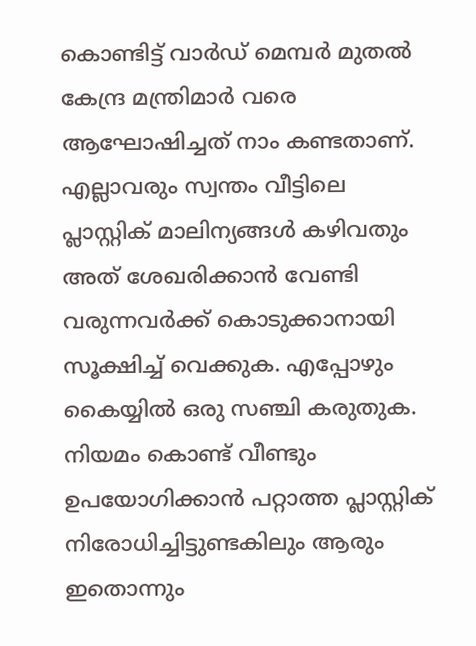കൊണ്ടിട്ട് വാർഡ് മെമ്പർ മുതൽ കേന്ദ്ര മന്ത്രിമാർ വരെ ആഘോഷിച്ചത് നാം കണ്ടതാണ്.
എല്ലാവരും സ്വന്തം വീട്ടിലെ പ്ലാസ്റ്റിക് മാലിന്യങ്ങൾ കഴിവതും അത് ശേഖരിക്കാൻ വേണ്ടി വരുന്നവർക്ക് കൊടുക്കാനായി സൂക്ഷിച്ച് വെക്കുക. എപ്പോഴും കൈയ്യിൽ ഒരു സഞ്ചി കരുതുക. നിയമം കൊണ്ട് വീണ്ടും ഉപയോഗിക്കാൻ പറ്റാത്ത പ്ലാസ്റ്റിക് നിരോധിച്ചിട്ടുണ്ടകിലും ആരും ഇതൊന്നും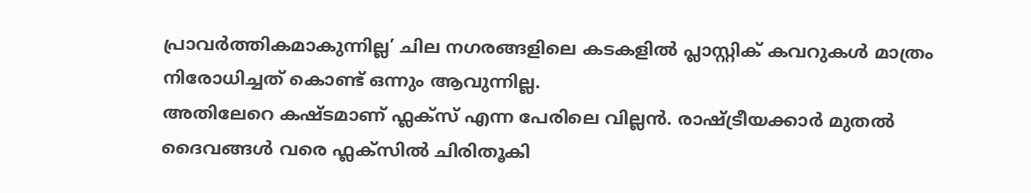പ്രാവർത്തികമാകുന്നില്ല’ ചില നഗരങ്ങളിലെ കടകളിൽ പ്ലാസ്റ്റിക് കവറുകൾ മാത്രം നിരോധിച്ചത് കൊണ്ട് ഒന്നും ആവുന്നില്ല.
അതിലേറെ കഷ്ടമാണ് ഫ്ലക്സ് എന്ന പേരിലെ വില്ലൻ. രാഷ്ട്രീയക്കാർ മുതൽ ദൈവങ്ങൾ വരെ ഫ്ലക്സിൽ ചിരിതൂകി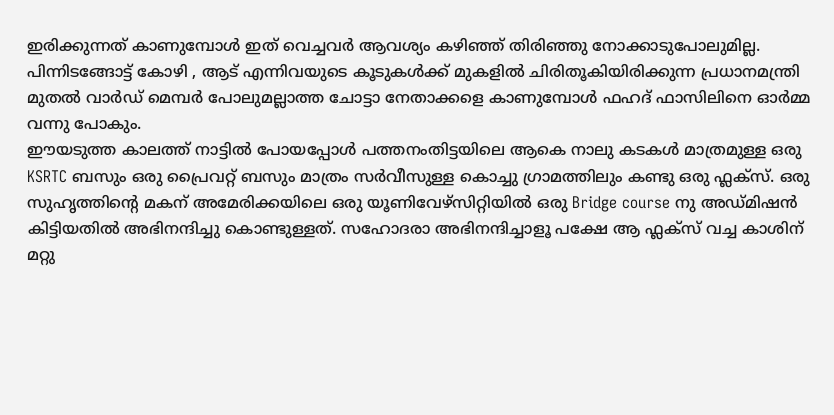ഇരിക്കുന്നത് കാണുമ്പോൾ ഇത് വെച്ചവർ ആവശ്യം കഴിഞ്ഞ് തിരിഞ്ഞു നോക്കാടുപോലുമില്ല. പിന്നിടങ്ങോട്ട് കോഴി , ആട് എന്നിവയുടെ കൂടുകൾക്ക് മുകളിൽ ചിരിതൂകിയിരിക്കുന്ന പ്രധാനമന്ത്രി മുതൽ വാർഡ് മെമ്പർ പോലുമല്ലാത്ത ചോട്ടാ നേതാക്കളെ കാണുമ്പോൾ ഫഹദ് ഫാസിലിനെ ഓർമ്മ വന്നു പോകും.
ഈയടുത്ത കാലത്ത് നാട്ടിൽ പോയപ്പോൾ പത്തനംതിട്ടയിലെ ആകെ നാലു കടകൾ മാത്രമുള്ള ഒരു KSRTC ബസും ഒരു പ്രൈവറ്റ് ബസും മാത്രം സർവീസുള്ള കൊച്ചു ഗ്രാമത്തിലും കണ്ടു ഒരു ഫ്ലക്സ്. ഒരു സുഹൃത്തിന്റെ മകന് അമേരിക്കയിലെ ഒരു യൂണിവേഴ്സിറ്റിയിൽ ഒരു Bridge course നു അഡ്മിഷൻ കിട്ടിയതിൽ അഭിനന്ദിച്ചു കൊണ്ടുള്ളത്. സഹോദരാ അഭിനന്ദിച്ചാളൂ പക്ഷേ ആ ഫ്ലക്സ് വച്ച കാശിന് മറ്റു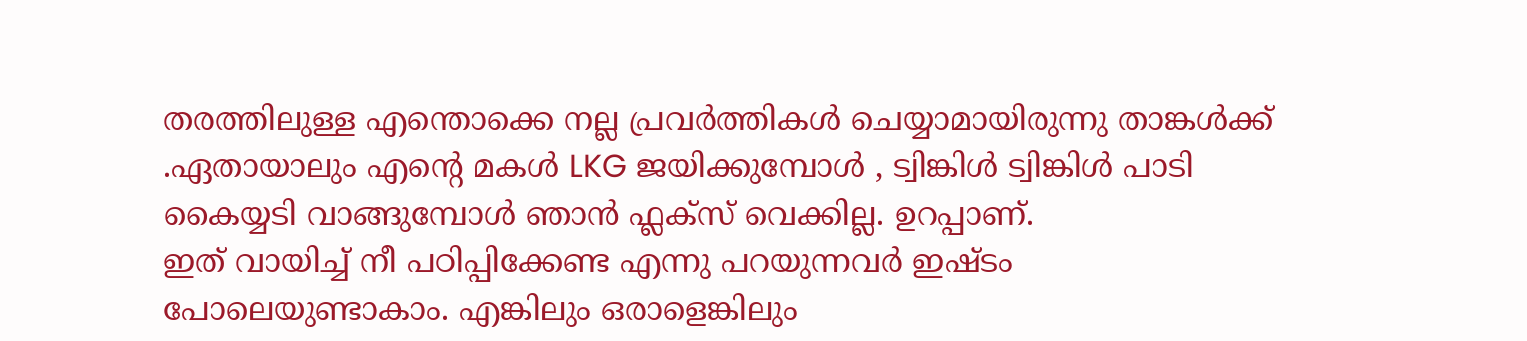തരത്തിലുള്ള എന്തൊക്കെ നല്ല പ്രവർത്തികൾ ചെയ്യാമായിരുന്നു താങ്കൾക്ക് .ഏതായാലും എന്റെ മകൾ LKG ജയിക്കുമ്പോൾ , ട്വിങ്കിൾ ട്വിങ്കിൾ പാടി കൈയ്യടി വാങ്ങുമ്പോൾ ഞാൻ ഫ്ലക്സ് വെക്കില്ല. ഉറപ്പാണ്.
ഇത് വായിച്ച് നീ പഠിപ്പിക്കേണ്ട എന്നു പറയുന്നവർ ഇഷ്ടം പോലെയുണ്ടാകാം. എങ്കിലും ഒരാളെങ്കിലും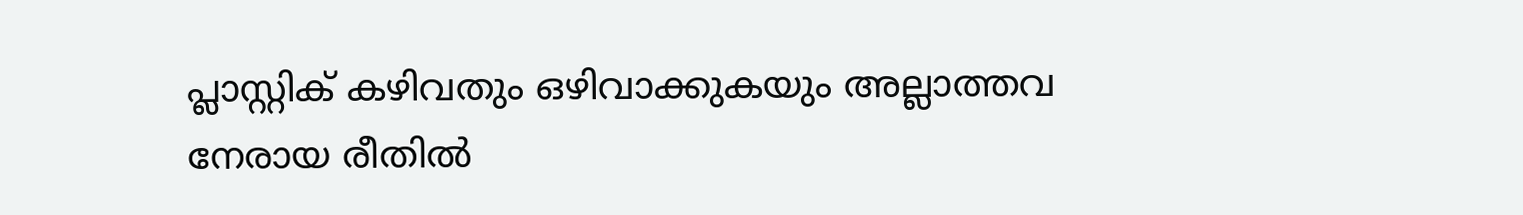പ്ലാസ്റ്റിക് കഴിവതും ഒഴിവാക്കുകയും അല്ലാത്തവ നേരായ രീതിൽ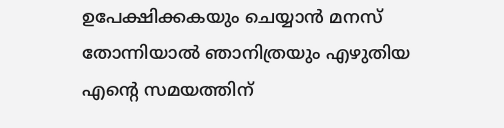ഉപേക്ഷിക്കകയും ചെയ്യാൻ മനസ് തോന്നിയാൽ ഞാനിത്രയും എഴുതിയ എന്റെ സമയത്തിന്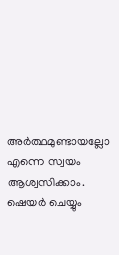അർത്ഥമുണ്ടായല്ലോ എന്നെ സ്വയം ആശ്വസിക്കാം.
ഷെയർ ചെയ്യും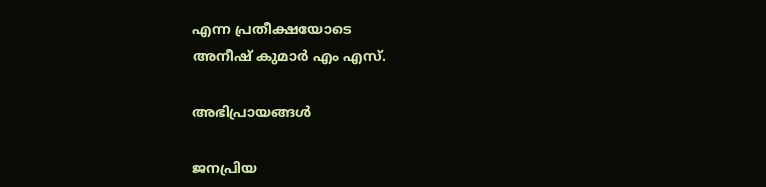എന്ന പ്രതീക്ഷയോടെ
അനീഷ് കുമാർ എം എസ്.

അഭിപ്രായങ്ങള്‍

ജനപ്രിയ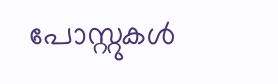പോസ്റ്റുകള്‍‌